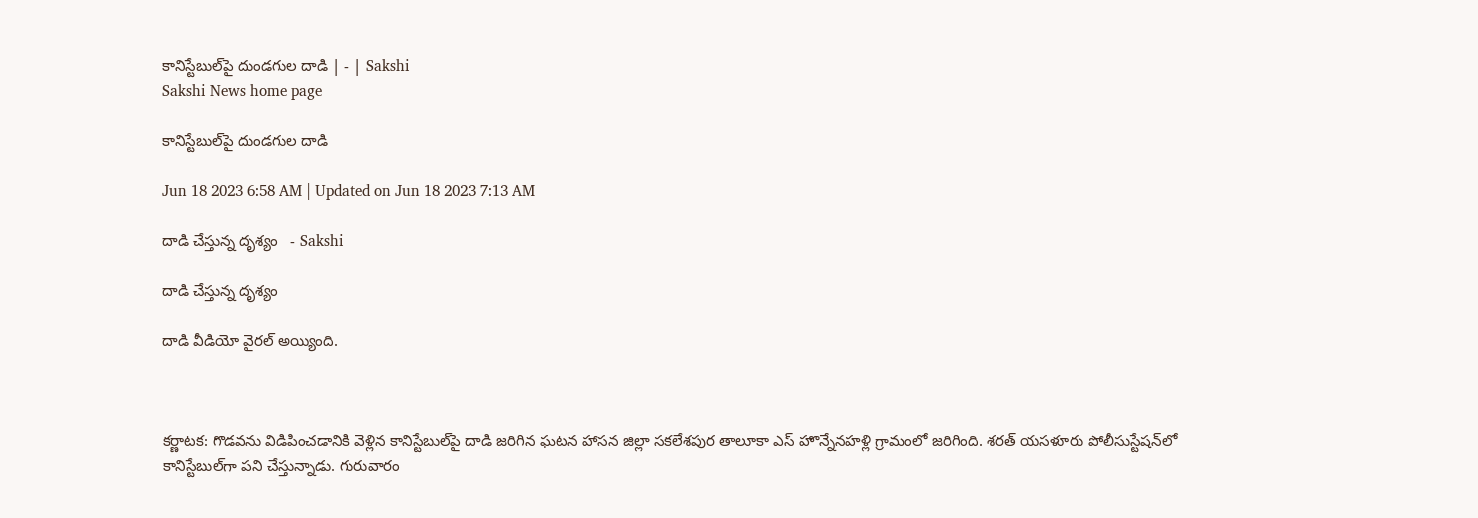కానిస్టేబుల్‌పై దుండగుల దాడి | - | Sakshi
Sakshi News home page

కానిస్టేబుల్‌పై దుండగుల దాడి

Jun 18 2023 6:58 AM | Updated on Jun 18 2023 7:13 AM

దాడి చేస్తున్న దృశ్యం   - Sakshi

దాడి చేస్తున్న దృశ్యం

దాడి వీడియో వైరల్‌ అయ్యింది.



కర్ణాటక: గొడవను విడిపించడానికి వెళ్లిన కానిస్టేబుల్‌పై దాడి జరిగిన ఘటన హాసన జిల్లా సకలేశపుర తాలూకా ఎస్‌ హొన్నేనహళ్లి గ్రామంలో జరిగింది. శరత్‌ యసళూరు పోలీసుస్టేషన్‌లో కానిస్టేబుల్‌గా పని చేస్తున్నాడు. గురువారం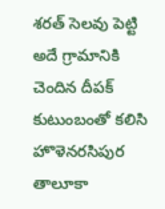శరత్‌ సెలవు పెట్టి అదే గ్రామానికి చెందిన దీపక్‌ కుటుంబంతో కలిసి హొళెనరసిపుర తాలూకా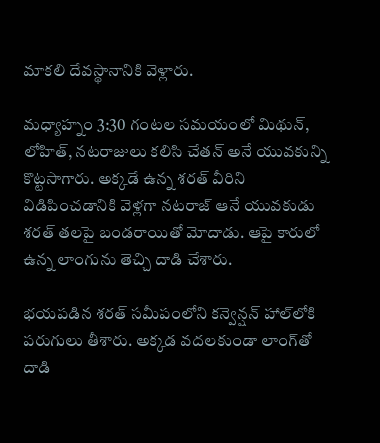మాకలి దేవస్థానానికి వెళ్లారు.

మధ్యాహ్నం 3:30 గంటల సమయంలో మిథున్‌, లోహిత్‌, నటరాజులు కలిసి చేతన్‌ అనే యువకున్ని కొట్టసాగారు. అక్కడే ఉన్న శరత్‌ వీరిని విడిపించడానికి వెళ్లగా నటరాజ్‌ ఆనే యువకుడు శరత్‌ తలపై బండరాయితో మోదాడు. ఆపై కారులో ఉన్న లాంగును తెచ్చి దాడి చేశారు.

భయపడిన శరత్‌ సమీపంలోని కన్వెన్షన్‌ హాల్‌లోకి పరుగులు తీశారు. అక్కడ వదలకుండా లాంగ్‌తో దాడి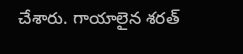చేశారు. గాయాలైన శరత్‌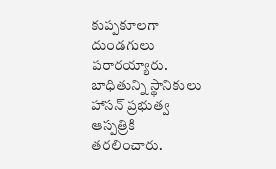కుప్పకూలగా దుండగులు పరారయ్యారు. బాధితున్ని స్థానికులు హాసన్‌ ప్రభుత్వ ఆస్పత్రికి తరలించారు.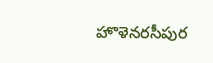హొళెనరసీపుర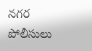నగర పోలీసులు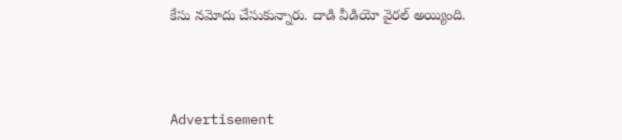కేసు నమోదు చేసుకున్నారు. దాడి వీడియో వైరల్‌ అయ్యింది.



Advertisement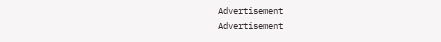Advertisement
Advertisement